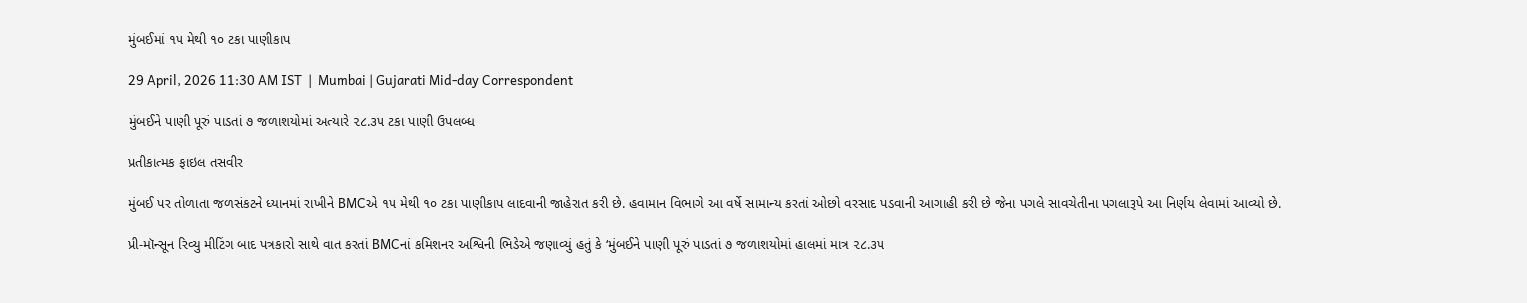મુંબઈમાં ૧૫ મેથી ૧૦ ટકા પાણીકાપ

29 April, 2026 11:30 AM IST  |  Mumbai | Gujarati Mid-day Correspondent

મુંબઈને પાણી પૂરું પાડતાં ૭ જળાશયોમાં અત્યારે ૨૮.૩૫ ટકા પાણી ઉપલબ્ધ

પ્રતીકાત્મક ફાઇલ તસવીર

મુંબઈ પર તોળાતા જળસંકટને ધ્યાનમાં રાખીને BMCએ ૧૫ મેથી ૧૦ ટકા પાણીકાપ લાદવાની જાહેરાત કરી છે. હવામાન વિભાગે આ વર્ષે સામાન્ય કરતાં ઓછો વરસાદ પડવાની આગાહી કરી છે જેના પગલે સાવચેતીના પગલારૂપે આ નિર્ણય લેવામાં આવ્યો છે.

પ્રી-મૉન્સૂન રિવ્યુ મીટિંગ બાદ પત્રકારો સાથે વાત કરતાં BMCનાં કમિશનર અશ્વિની ભિડેએ જણાવ્યું હતું કે ‘મુંબઈને પાણી પૂરું પાડતાં ૭ જળાશયોમાં હાલમાં માત્ર ૨૮.૩૫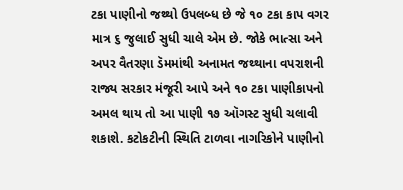ટકા પાણીનો જથ્થો ઉપલબ્ધ છે જે ૧૦ ટકા કાપ વગર માત્ર ૬ જુલાઈ સુધી ચાલે એમ છે. જોકે ભાત્સા અને અપર વૈતરણા ડૅમમાંથી અનામત જથ્થાના વપરાશની રાજ્ય સરકાર મંજૂરી આપે અને ૧૦ ટકા પાણીકાપનો અમલ થાય તો આ પાણી ૧૭ ઑગસ્ટ સુધી ચલાવી શકાશે. કટોકટીની સ્થિતિ ટાળવા નાગરિકોને પાણીનો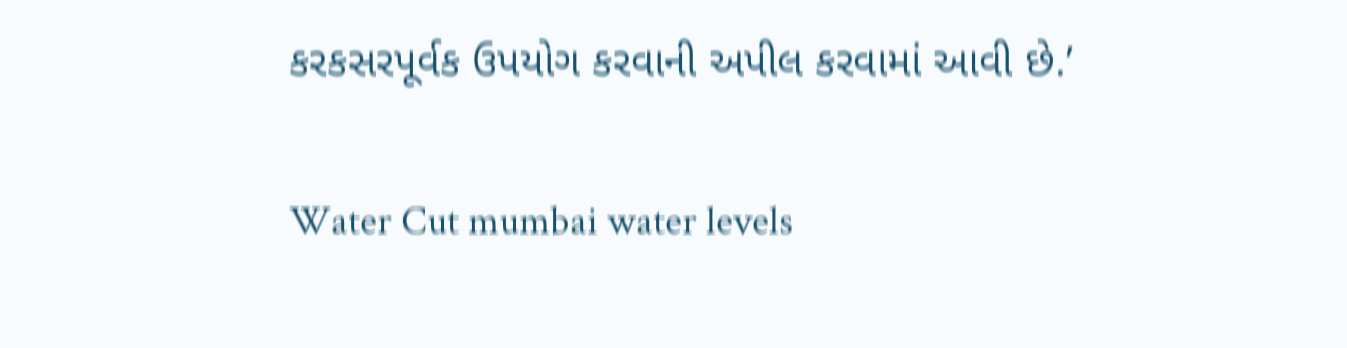કરકસરપૂર્વક ઉપયોગ કરવાની અપીલ કરવામાં આવી છે.’

Water Cut mumbai water levels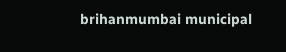brihanmumbai municipal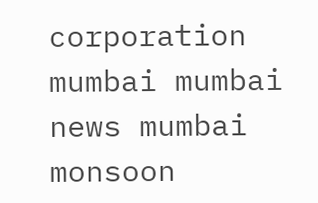corporation mumbai mumbai news mumbai monsoon